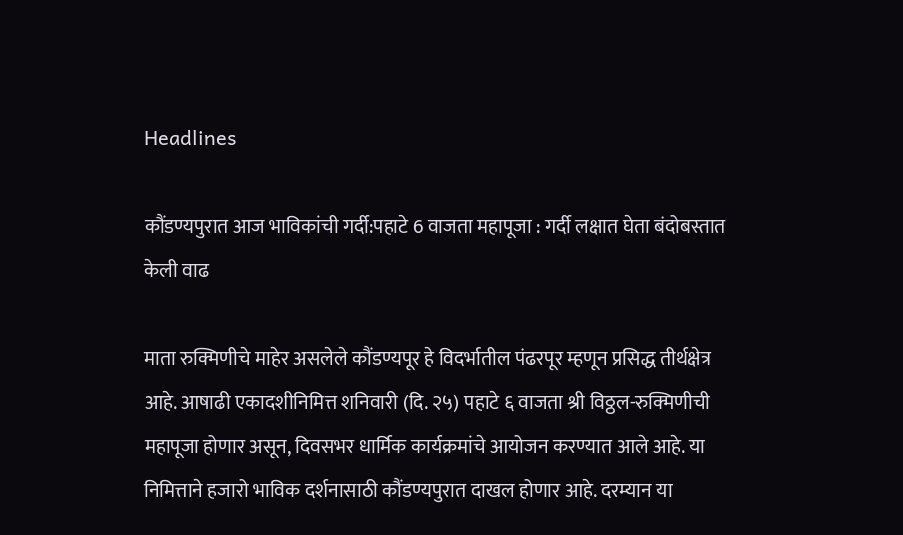Headlines

कौंडण्यपुरात आज भाविकांची गर्दी:पहाटे 6 वाजता महापूजा : गर्दी लक्षात घेता बंदोबस्तात केली वाढ

माता रुक्मिणीचे माहेर असलेले कौंडण्यपूर हे विदर्भातील पंढरपूर म्हणून प्रसिद्ध तीर्थक्षेत्र आहे. आषाढी एकादशीनिमित्त शनिवारी (दि. २५) पहाटे ६ वाजता श्री विठ्ठल-रुक्मिणीची महापूजा होणार असून, दिवसभर धार्मिक कार्यक्रमांचे आयोजन करण्यात आले आहे. या निमित्ताने हजारो भाविक दर्शनासाठी कौंडण्यपुरात दाखल होणार आहे. दरम्यान या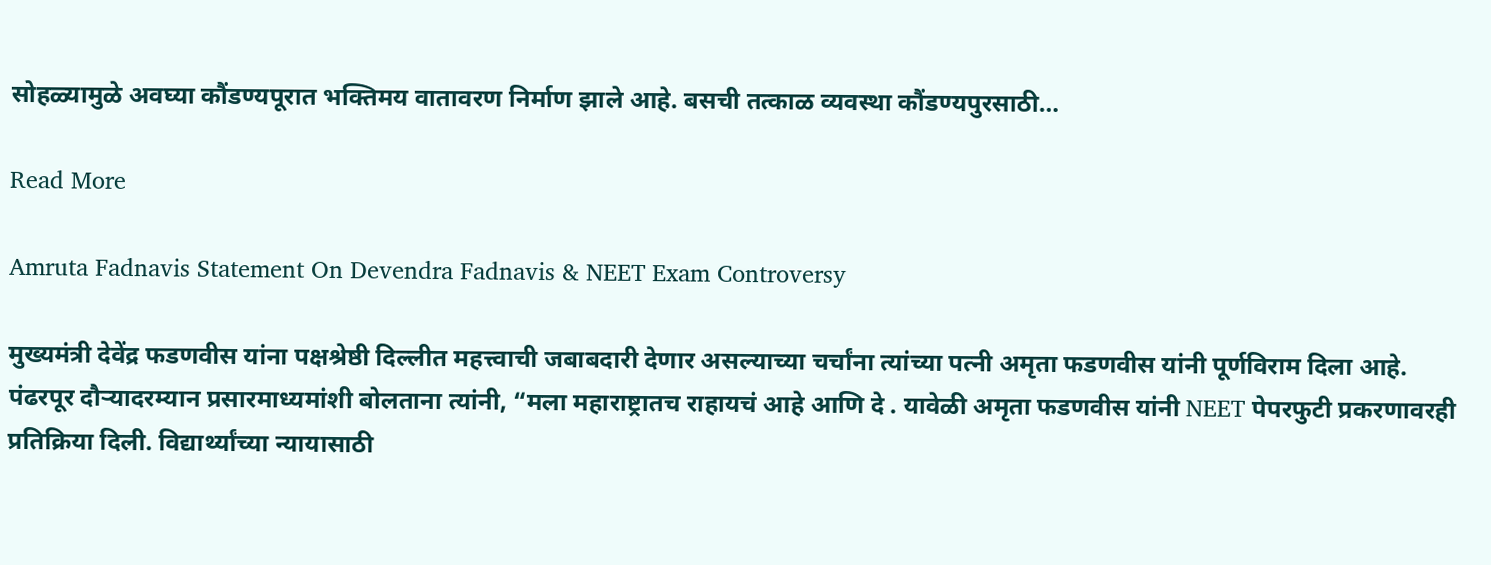सोहळ्यामुळे अवघ्या कौंडण्यपूरात भक्तिमय वातावरण निर्माण झाले आहे. बसची तत्काळ व्यवस्था कौंडण्यपुरसाठी…

Read More

Amruta Fadnavis Statement On Devendra Fadnavis & NEET Exam Controversy

मुख्यमंत्री देवेंद्र फडणवीस यांना पक्षश्रेष्ठी दिल्लीत महत्त्वाची जबाबदारी देणार असल्याच्या चर्चांना त्यांच्या पत्नी अमृता फडणवीस यांनी पूर्णविराम दिला आहे. पंढरपूर दौऱ्यादरम्यान प्रसारमाध्यमांशी बोलताना त्यांनी, “मला महाराष्ट्रातच राहायचं आहे आणि दे . यावेळी अमृता फडणवीस यांनी NEET पेपरफुटी प्रकरणावरही प्रतिक्रिया दिली. विद्यार्थ्यांच्या न्यायासाठी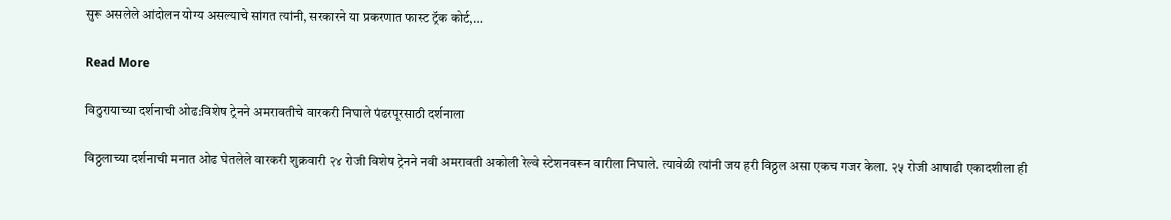सुरू असलेले आंदोलन योग्य असल्याचे सांगत त्यांनी, सरकारने या प्रकरणात फास्ट ट्रॅक कोर्ट,…

Read More

विठुरायाच्या दर्शनाची ओढ:विशेष ट्रेनने अमरावतीचे वारकरी निघाले पंढरपूरसाठी दर्शनाला

विठ्ठलाच्या दर्शनाची मनात ओढ घेतलेले वारकरी शुक्रवारी २४ रोजी विशेष ट्रेनने नवी अमरावती अकोली रेल्वे स्टेशनवरून वारीला निघाले. त्यावेळी त्यांनी जय हरी विठ्ठल असा एकच गजर केला. २५ रोजी आषाढी एकादशीला ही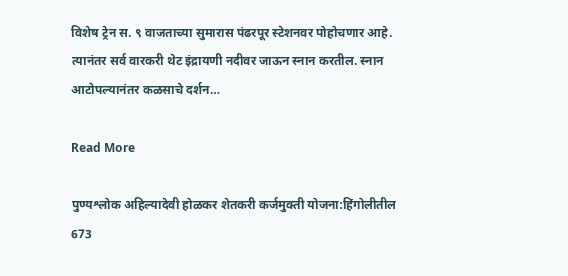विशेष ट्रेन स. ९ वाजताच्या सुमारास पंढरपूर स्टेशनवर पोहोचणार आहे. त्यानंतर सर्व वारकरी थेट इंद्रायणी नदीवर जाऊन स्नान करतील. स्नान आटोपल्यानंतर कळसाचे दर्शन…

Read More

पुण्यश्लोक अहिल्यादेवी होळकर शेतकरी कर्जमुक्ती योजना:हिंगोलीतील 673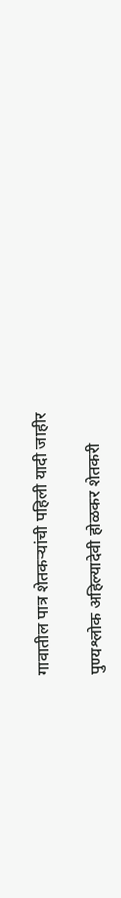गावातील पात्र शेतकऱ्यांची पहिली यादी जाहीर

पुण्यश्लोक अहिल्यादेवी होळकर शेतकरी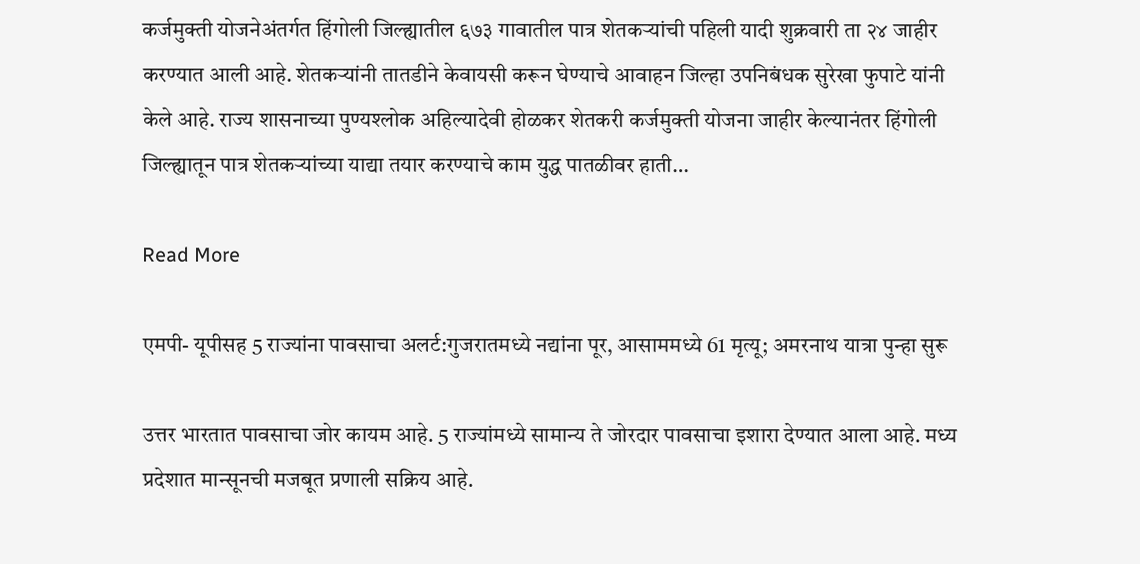कर्जमुक्ती योजनेअंतर्गत हिंगोली जिल्ह्यातील ६७३ गावातील पात्र शेतकऱ्यांची पहिली यादी शुक्रवारी ता २४ जाहीर करण्यात आली आहे. शेतकऱ्यांनी तातडीने केवायसी करून घेण्याचे आवाहन जिल्हा उपनिबंधक सुरेखा फुपाटे यांनी केले आहे. राज्य शासनाच्या पुण्यश्लोक अहिल्यादेवी होळकर शेतकरी कर्जमुक्ती योजना जाहीर केल्यानंतर हिंगोली जिल्ह्यातून पात्र शेतकऱ्यांच्या याद्या तयार करण्याचे काम युद्ध पातळीवर हाती…

Read More

एमपी- यूपीसह 5 राज्यांना पावसाचा अलर्ट:गुजरातमध्ये नद्यांना पूर, आसाममध्ये 61 मृत्यू; अमरनाथ यात्रा पुन्हा सुरू

उत्तर भारतात पावसाचा जोर कायम आहे. 5 राज्यांमध्ये सामान्य ते जोरदार पावसाचा इशारा देण्यात आला आहे. मध्य प्रदेशात मान्सूनची मजबूत प्रणाली सक्रिय आहे.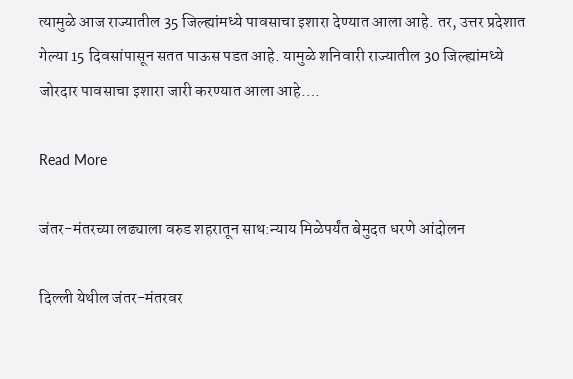त्यामुळे आज राज्यातील 35 जिल्ह्यांमध्ये पावसाचा इशारा देण्यात आला आहे. तर, उत्तर प्रदेशात गेल्या 15 दिवसांपासून सतत पाऊस पडत आहे. यामुळे शनिवारी राज्यातील 30 जिल्ह्यांमध्ये जोरदार पावसाचा इशारा जारी करण्यात आला आहे….

Read More

जंतर-मंतरच्या लढ्याला वरुड शहरातून साथ:न्याय मिळेपर्यंत बेमुदत धरणे आंदोलन

दिल्ली येथील जंतर-मंतरवर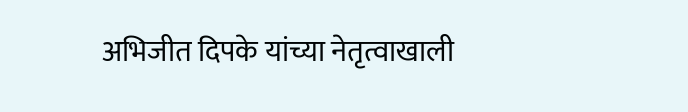अभिजीत दिपके यांच्या नेतृत्वाखाली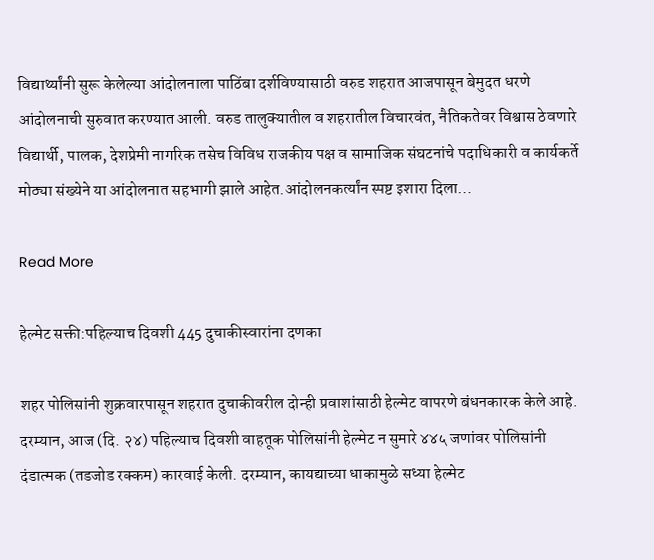विद्यार्थ्यांनी सुरू केलेल्या आंदोलनाला पाठिंबा दर्शविण्यासाठी वरुड शहरात आजपासून बेमुदत धरणे आंदोलनाची सुरुवात करण्यात आली. वरुड तालुक्यातील व शहरातील विचारवंत, नैतिकतेवर विश्वास ठेवणारे विद्यार्थी, पालक, देशप्रेमी नागरिक तसेच विविध राजकीय पक्ष व सामाजिक संघटनांचे पदाधिकारी व कार्यकर्ते मोठ्या संख्येने या आंदोलनात सहभागी झाले आहेत.आंदोलनकर्त्यांन स्पष्ट इशारा दिला…

Read More

हेल्मेट सक्ती:पहिल्याच दिवशी 445 दुचाकीस्वारांना दणका

शहर पोलिसांनी शुक्रवारपासून शहरात दुचाकीवरील दोन्ही प्रवाशांसाठी हेल्मेट वापरणे बंधनकारक केले आहे. दरम्यान, आज (दि. २४) पहिल्याच दिवशी वाहतूक पोलिसांनी हेल्मेट न सुमारे ४४५ जणांवर पोलिसांनी दंडात्मक (तडजोड रक्कम) कारवाई केली. दरम्यान, कायद्याच्या धाकामुळे सध्या हेल्मेट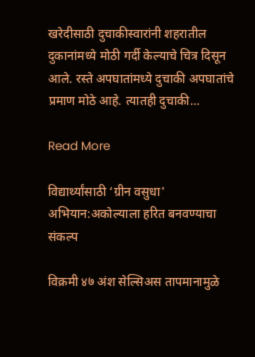खरेदीसाठी दुचाकीस्वारांनी शहरातील दुकानांमध्ये मोठी गर्दी केल्याचे चित्र दिसून आले. रस्ते अपघातांमध्ये दुचाकी अपघातांचे प्रमाण मोठे आहे. त्यातही दुचाकी…

Read More

विद्यार्थ्यांसाठी ‘ग्रीन वसुधा' अभियान:अकोल्याला हरित बनवण्याचा संकल्प

विक्रमी ४७ अंश सेल्सिअस तापमानामुळे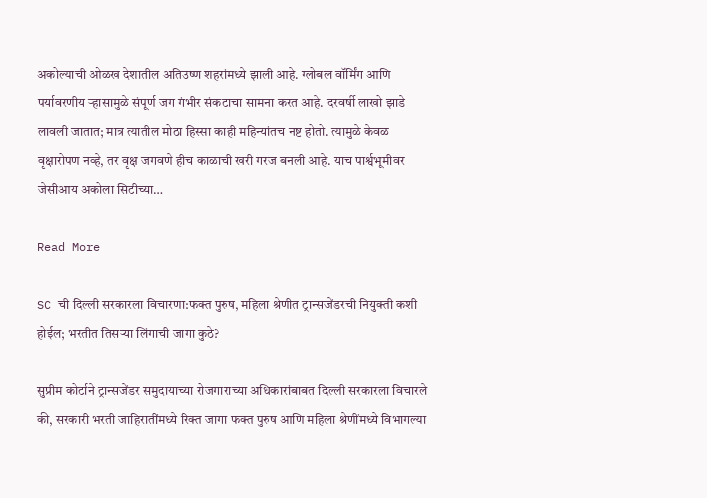अकोल्याची ओळख देशातील अतिउष्ण शहरांमध्ये झाली आहे. ग्लोबल वॉर्मिंग आणि पर्यावरणीय ऱ्हासामुळे संपूर्ण जग गंभीर संकटाचा सामना करत आहे. दरवर्षी लाखो झाडे लावली जातात; मात्र त्यातील मोठा हिस्सा काही महिन्यांतच नष्ट होतो. त्यामुळे केवळ वृक्षारोपण नव्हे, तर वृक्ष जगवणे हीच काळाची खरी गरज बनली आहे. याच पार्श्वभूमीवर जेसीआय अकोला सिटीच्या…

Read More

SC ची दिल्ली सरकारला विचारणा:फक्त पुरुष, महिला श्रेणीत ट्रान्सजेंडरची नियुक्ती कशी होईल; भरतीत तिसऱ्या लिंगाची जागा कुठे?

सुप्रीम कोर्टाने ट्रान्सजेंडर समुदायाच्या रोजगाराच्या अधिकारांबाबत दिल्ली सरकारला विचारले की, सरकारी भरती जाहिरातींमध्ये रिक्त जागा फक्त पुरुष आणि महिला श्रेणींमध्ये विभागल्या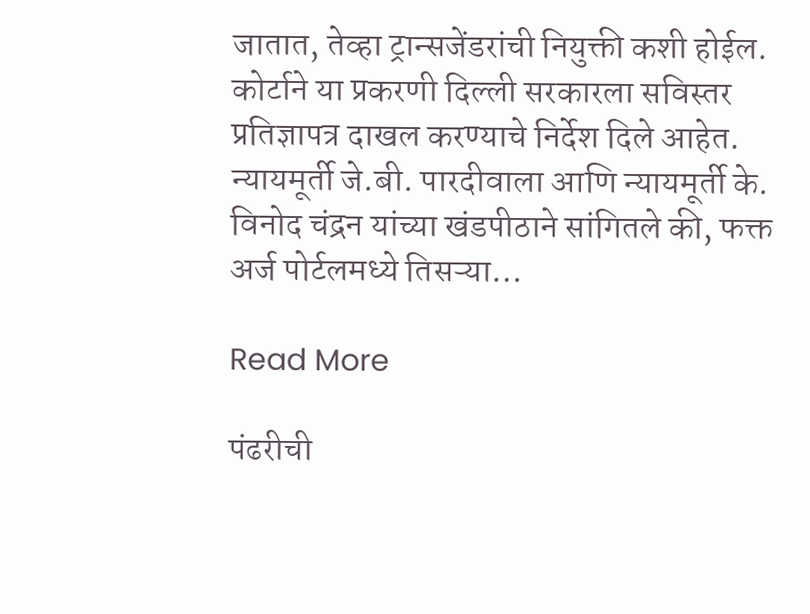जातात, तेव्हा ट्रान्सजेंडरांची नियुक्ती कशी होईल. कोर्टाने या प्रकरणी दिल्ली सरकारला सविस्तर प्रतिज्ञापत्र दाखल करण्याचे निर्देश दिले आहेत. न्यायमूर्ती जे.बी. पारदीवाला आणि न्यायमूर्ती के. विनोद चंद्रन यांच्या खंडपीठाने सांगितले की, फक्त अर्ज पोर्टलमध्ये तिसऱ्या…

Read More

पंढरीची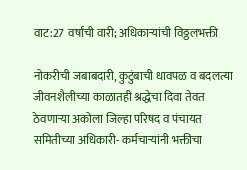वाट:27 वर्षांची वारी; अधिकाऱ्यांची विठ्ठलभक्ती

नोकरीची जबाबदारी, कुटुंबाची धावपळ व बदलत्या जीवनशैलीच्या काळातही श्रद्धेचा दिवा तेवत ठेवणाऱ्या अकोला जिल्हा परिषद व पंचायत समितीच्या अधिकारी- कर्मचाऱ्यांनी भक्तीचा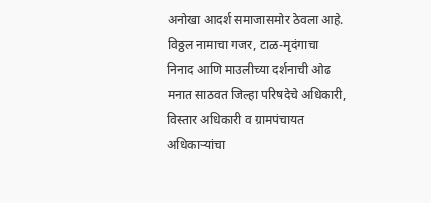अनोखा आदर्श समाजासमोर ठेवला आहे. विठ्ठल नामाचा गजर, टाळ-मृदंगाचा निनाद आणि माउलीच्या दर्शनाची ओढ मनात साठवत जिल्हा परिषदेचे अधिकारी, विस्तार अधिकारी व ग्रामपंचायत अधिकाऱ्यांचा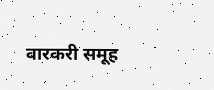वारकरी समूह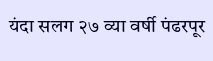यंदा सलग २७ व्या वर्षी पंढरपूर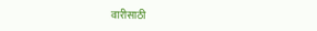वारीसाठी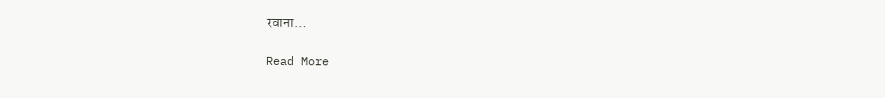रवाना…

Read More